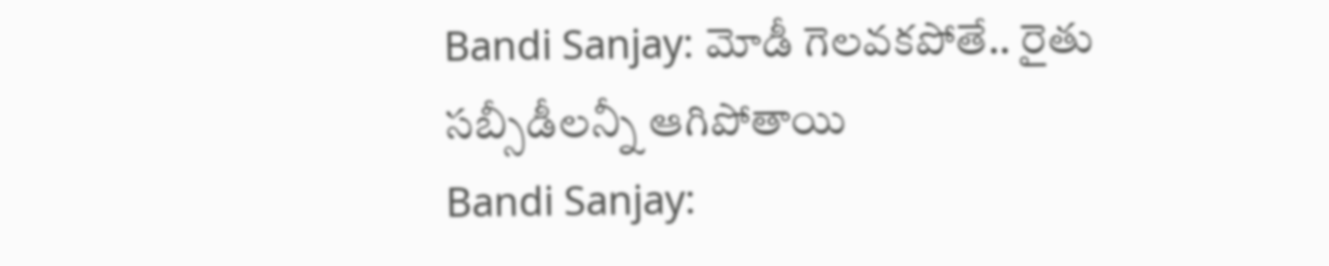Bandi Sanjay: మోడీ గెలవకపోతే.. రైతు సబ్సీడీలన్నీ ఆగిపోతాయి
Bandi Sanjay: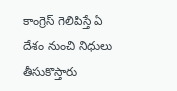కాంగ్రెస్ గెలిపిస్తే ఏ దేశం నుంచి నిధులు తీసుకొస్తారు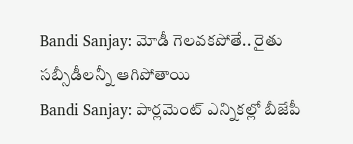Bandi Sanjay: మోడీ గెలవకపోతే.. రైతు సబ్సీడీలన్నీ ఆగిపోతాయి
Bandi Sanjay: పార్లమెంట్ ఎన్నికల్లో బీజేపీ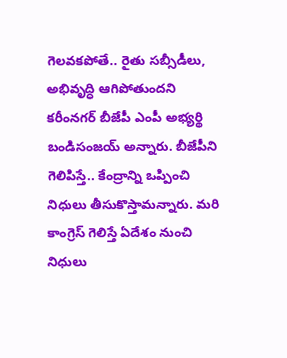గెలవకపోతే.. రైతు సబ్సీడీలు, అభివృద్ధి ఆగిపోతుందని కరీంనగర్ బీజేపీ ఎంపీ అభ్యర్థి బండిసంజయ్ అన్నారు. బీజేపీని గెలిపిస్తే.. కేంద్రాన్ని ఒప్పించి నిధులు తీసుకొస్తామన్నారు. మరి కాంగ్రెస్ గెలిస్తే ఏదేశం నుంచి నిధులు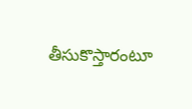తీసుకొస్తారంటూ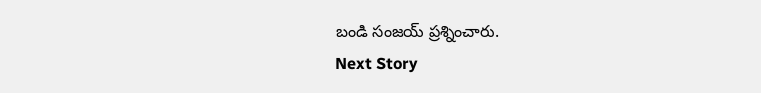బండి సంజయ్ ప్రశ్నించారు.
Next Story